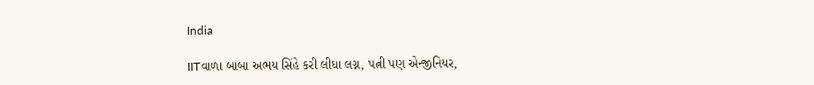India

IITવાળા બાબા અભય સિંહે કરી લીધા લગ્ન, પત્ની પણ એન્જીનિયર,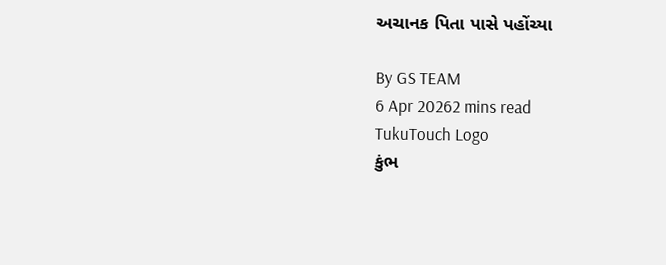અચાનક પિતા પાસે પહોંચ્યા

By GS TEAM
6 Apr 20262 mins read
TukuTouch Logo
કુંભ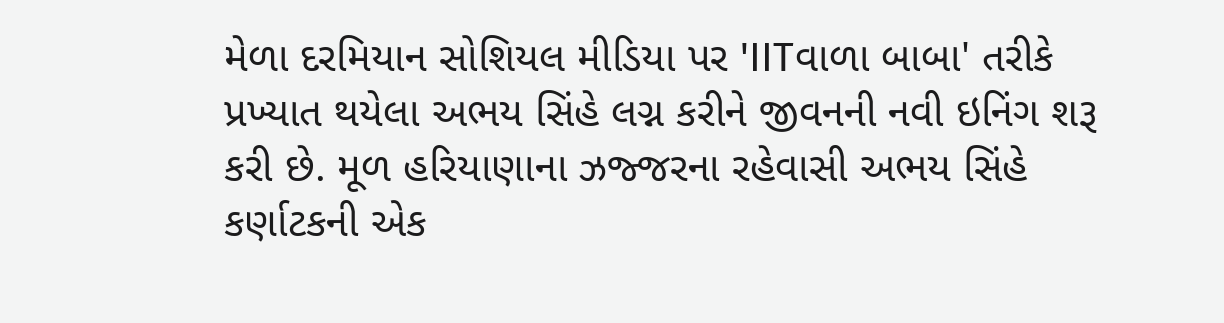મેળા દરમિયાન સોશિયલ મીડિયા પર 'IITવાળા બાબા' તરીકે પ્રખ્યાત થયેલા અભય સિંહે લગ્ન કરીને જીવનની નવી ઇનિંગ શરૂ કરી છે. મૂળ હરિયાણાના ઝજ્જરના રહેવાસી અભય સિંહે કર્ણાટકની એક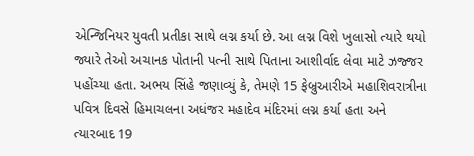એન્જિનિયર યુવતી પ્રતીકા સાથે લગ્ન કર્યા છે. આ લગ્ન વિશે ખુલાસો ત્યારે થયો જ્યારે તેઓ અચાનક પોતાની પત્ની સાથે પિતાના આશીર્વાદ લેવા માટે ઝજ્જર પહોંચ્યા હતા. અભય સિંહે જણાવ્યું કે, તેમણે 15 ફેબ્રુઆરીએ મહાશિવરાત્રીના પવિત્ર દિવસે હિમાચલના અધંજર મહાદેવ મંદિરમાં લગ્ન કર્યા હતા અને ત્યારબાદ 19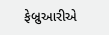ફેબ્રુઆરીએ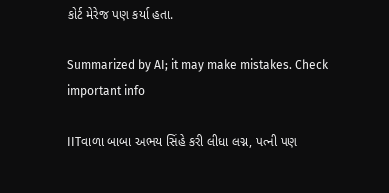કોર્ટ મેરેજ પણ કર્યા હતા.

Summarized by AI; it may make mistakes. Check important info

IITવાળા બાબા અભય સિંહે કરી લીધા લગ્ન, પત્ની પણ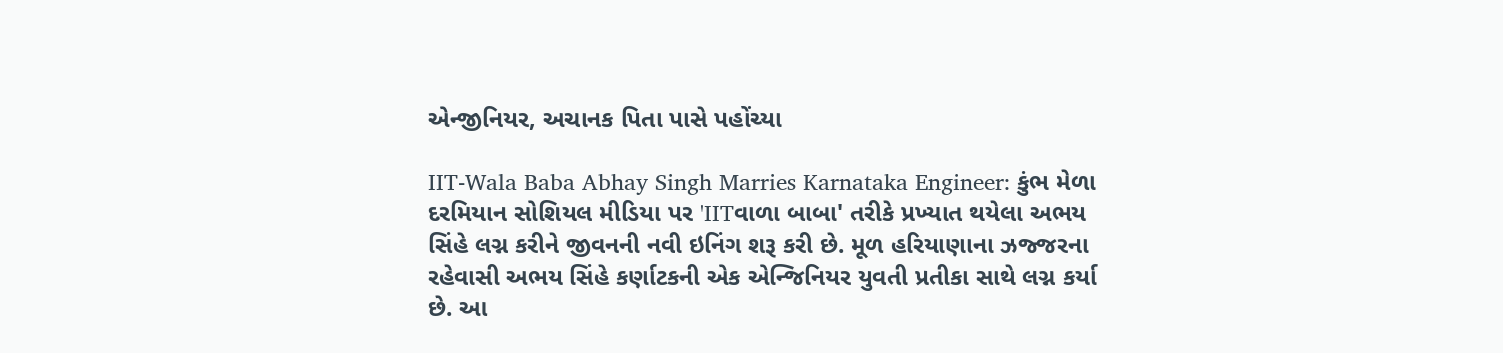એન્જીનિયર, અચાનક પિતા પાસે પહોંચ્યા

IIT-Wala Baba Abhay Singh Marries Karnataka Engineer: કુંભ મેળા દરમિયાન સોશિયલ મીડિયા પર 'IITવાળા બાબા' તરીકે પ્રખ્યાત થયેલા અભય સિંહે લગ્ન કરીને જીવનની નવી ઇનિંગ શરૂ કરી છે. મૂળ હરિયાણાના ઝજ્જરના રહેવાસી અભય સિંહે કર્ણાટકની એક એન્જિનિયર યુવતી પ્રતીકા સાથે લગ્ન કર્યા છે. આ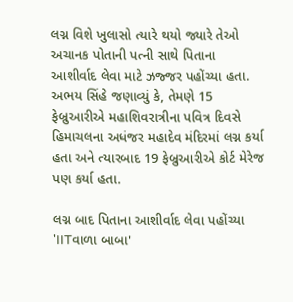લગ્ન વિશે ખુલાસો ત્યારે થયો જ્યારે તેઓ અચાનક પોતાની પત્ની સાથે પિતાના આશીર્વાદ લેવા માટે ઝજ્જર પહોંચ્યા હતા. અભય સિંહે જણાવ્યું કે, તેમણે 15 ફેબ્રુઆરીએ મહાશિવરાત્રીના પવિત્ર દિવસે હિમાચલના અધંજર મહાદેવ મંદિરમાં લગ્ન કર્યા હતા અને ત્યારબાદ 19 ફેબ્રુઆરીએ કોર્ટ મેરેજ પણ કર્યા હતા.

લગ્ન બાદ પિતાના આશીર્વાદ લેવા પહોંચ્યા 'IITવાળા બાબા'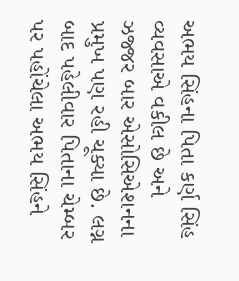અભય સિંહના પિતા કર્ણ સિંહ વ્યવસાએ વકીલ છે અને ઝજ્જર બાર એસોસિએશનના પ્રમુખ પણ રહી ચૂક્યા છે. લગ્ન બાદ પહેલીવાર પિતાના ચેમ્બર પર પહોંચેલા અભય સિંહને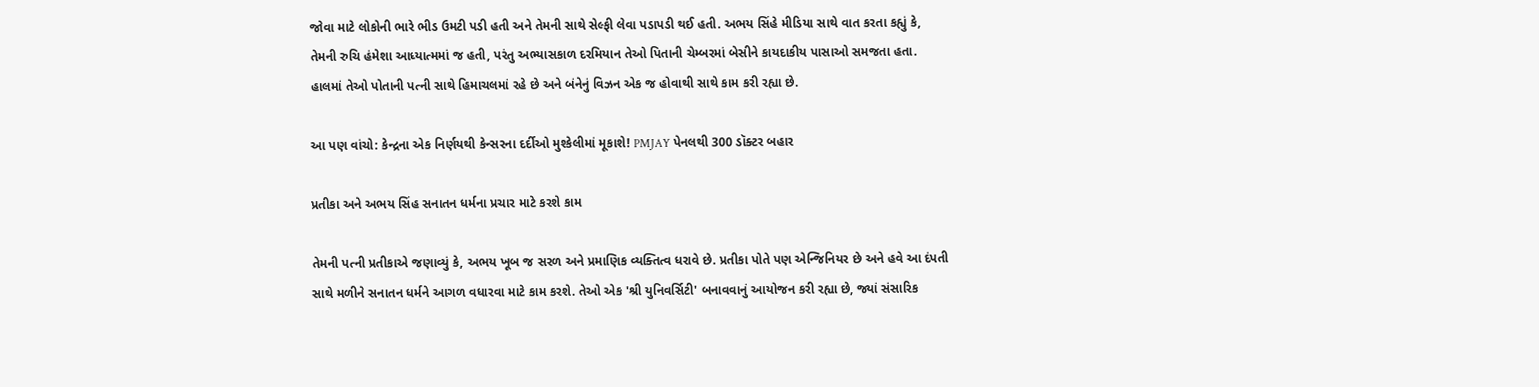જોવા માટે લોકોની ભારે ભીડ ઉમટી પડી હતી અને તેમની સાથે સેલ્ફી લેવા પડાપડી થઈ હતી. અભય સિંહે મીડિયા સાથે વાત કરતા કહ્યું કે, તેમની રુચિ હંમેશા આધ્યાત્મમાં જ હતી, પરંતુ અભ્યાસકાળ દરમિયાન તેઓ પિતાની ચેમ્બરમાં બેસીને કાયદાકીય પાસાઓ સમજતા હતા. હાલમાં તેઓ પોતાની પત્ની સાથે હિમાચલમાં રહે છે અને બંનેનું વિઝન એક જ હોવાથી સાથે કામ કરી રહ્યા છે.

આ પણ વાંચો: કેન્દ્રના એક નિર્ણયથી કેન્સરના દર્દીઓ મુશ્કેલીમાં મૂકાશે! PMJAY પેનલથી 300 ડૉક્ટર બહાર

પ્રતીકા અને અભય સિંહ સનાતન ધર્મના પ્રચાર માટે કરશે કામ

તેમની પત્ની પ્રતીકાએ જણાવ્યું કે, અભય ખૂબ જ સરળ અને પ્રમાણિક વ્યક્તિત્વ ધરાવે છે. પ્રતીકા પોતે પણ એન્જિનિયર છે અને હવે આ દંપતી સાથે મળીને સનાતન ધર્મને આગળ વધારવા માટે કામ કરશે. તેઓ એક 'શ્રી યુનિવર્સિટી' બનાવવાનું આયોજન કરી રહ્યા છે, જ્યાં સંસારિક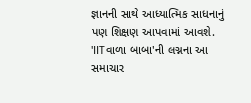જ્ઞાનની સાથે આધ્યાત્મિક સાધનાનું પણ શિક્ષણ આપવામાં આવશે. 'IITવાળા બાબા'ની લગ્નના આ સમાચાર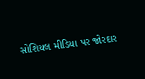સોશિયલ મીડિયા પર જોરદાર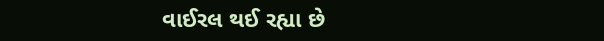વાઈરલ થઈ રહ્યા છે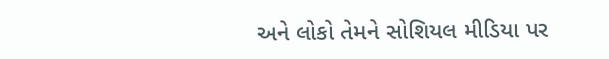અને લોકો તેમને સોશિયલ મીડિયા પર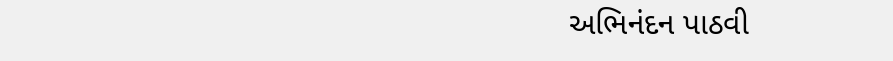અભિનંદન પાઠવી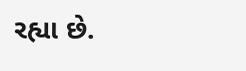રહ્યા છે.